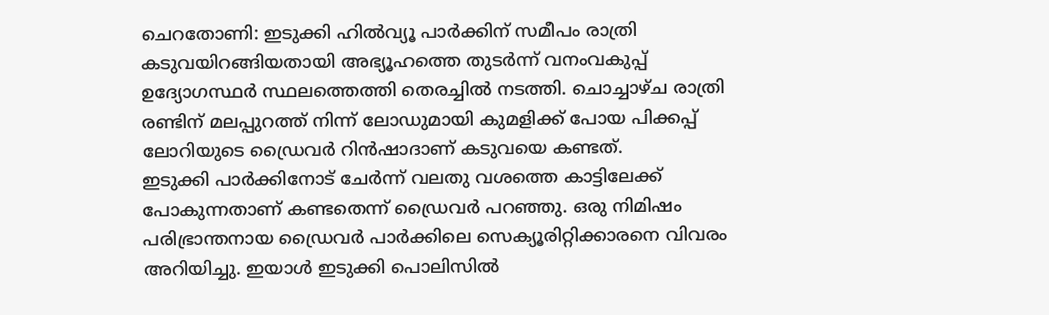ചെറതോണി: ഇടുക്കി ഹിൽവ്യൂ പാർക്കിന് സമീപം രാത്രി കടുവയിറങ്ങിയതായി അഭ്യൂഹത്തെ തുടർന്ന് വനംവകുപ്പ് ഉദ്യോഗസ്ഥർ സ്ഥലത്തെത്തി തെരച്ചിൽ നടത്തി. ചൊച്ചാഴ്ച രാത്രി രണ്ടിന് മലപ്പുറത്ത് നിന്ന് ലോഡുമായി കുമളിക്ക് പോയ പിക്കപ്പ് ലോറിയുടെ ഡ്രൈവർ റിൻഷാദാണ് കടുവയെ കണ്ടത്.
ഇടുക്കി പാർക്കിനോട് ചേർന്ന് വലതു വശത്തെ കാട്ടിലേക്ക് പോകുന്നതാണ് കണ്ടതെന്ന് ഡ്രൈവർ പറഞ്ഞു. ഒരു നിമിഷം പരിഭ്രാന്തനായ ഡ്രൈവർ പാർക്കിലെ സെക്യൂരിറ്റിക്കാരനെ വിവരം അറിയിച്ചു. ഇയാൾ ഇടുക്കി പൊലിസിൽ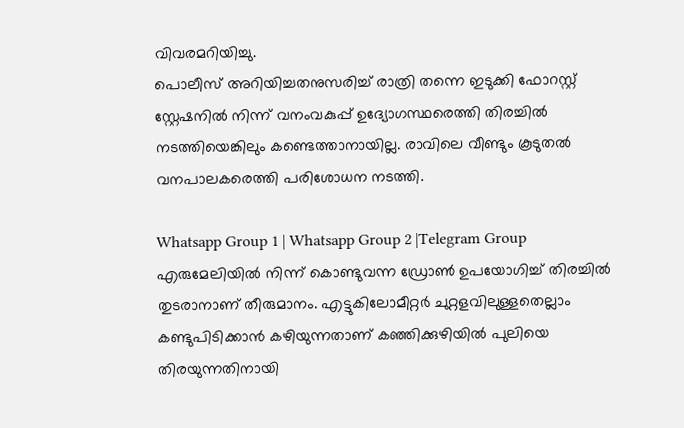വിവരമറിയിച്ചു.
പൊലീസ് അറിയിച്ചതനുസരിച്ച് രാത്രി തന്നെ ഇടുക്കി ഫോറസ്റ്റ് സ്റ്റേഷനിൽ നിന്ന് വനംവകുപ്പ് ഉദ്യോഗസ്ഥരെത്തി തിരച്ചിൽ നടത്തിയെങ്കിലും കണ്ടെത്താനായില്ല. രാവിലെ വീണ്ടും കൂടുതൽ വനപാലകരെത്തി പരിശോധന നടത്തി.

Whatsapp Group 1 | Whatsapp Group 2 |Telegram Group
എരുമേലിയിൽ നിന്ന് കൊണ്ടുവന്ന ഡ്രോൺ ഉപയോഗിച്ച് തിരച്ചിൽ തുടരാനാണ് തീരുമാനം. എട്ടുകിലോമീറ്റർ ചുറ്റളവിലുള്ളതെല്ലാം കണ്ടുപിടിക്കാൻ കഴിയുന്നതാണ് കഞ്ഞിക്കുഴിയിൽ പുലിയെ തിരയുന്നതിനായി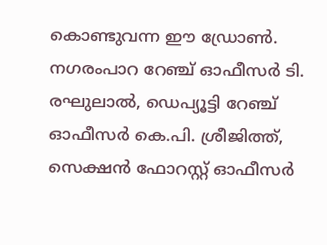കൊണ്ടുവന്ന ഈ ഡ്രോൺ.
നഗരംപാറ റേഞ്ച് ഓഫീസർ ടി. രഘുലാൽ, ഡെപ്യൂട്ടി റേഞ്ച് ഓഫീസർ കെ.പി. ശ്രീജിത്ത്, സെക്ഷൻ ഫോറസ്റ്റ് ഓഫീസർ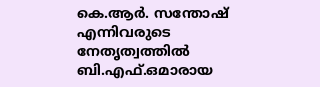കെ.ആർ. സന്തോഷ് എന്നിവരുടെ നേതൃത്വത്തിൽ ബി.എഫ്.ഒമാരായ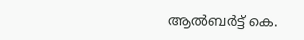ആൽബർട്ട് കെ.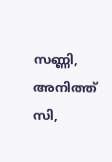സണ്ണി, അനിത്ത് സി,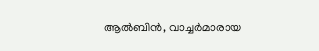ആൽബിൻ, വാച്ചർമാരായ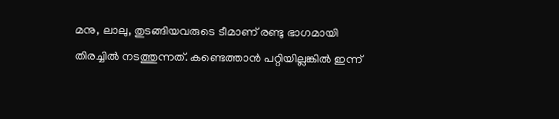മനു, ലാലു, തുടങ്ങിയവരുടെ ടീമാണ് രണ്ടു ഭാഗമായി തിരച്ചിൽ നടത്തുന്നത്. കണ്ടെത്താൻ പറ്റിയില്ലങ്കിൽ ഇന്ന്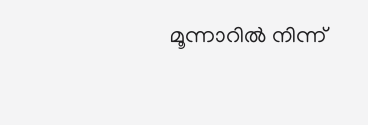മൂന്നാറിൽ നിന്ന്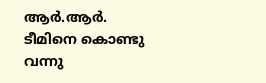ആർ.ആർ. ടീമിനെ കൊണ്ടു വന്നു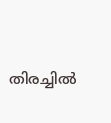തിരച്ചിൽ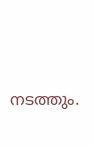നടത്തും.